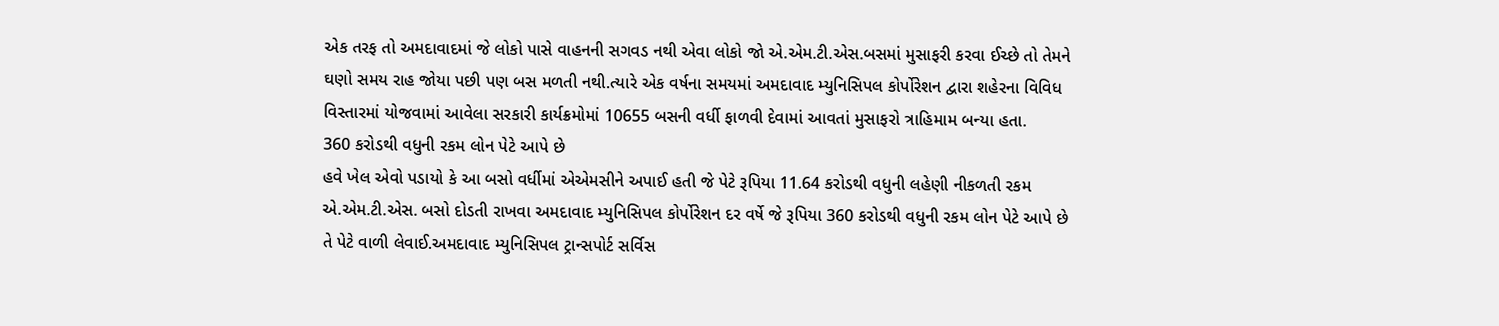એક તરફ તો અમદાવાદમાં જે લોકો પાસે વાહનની સગવડ નથી એવા લોકો જો એ.એમ.ટી.એસ.બસમાં મુસાફરી કરવા ઈચ્છે તો તેમને ઘણો સમય રાહ જોયા પછી પણ બસ મળતી નથી.ત્યારે એક વર્ષના સમયમાં અમદાવાદ મ્યુનિસિપલ કોર્પોરેશન દ્વારા શહેરના વિવિધ વિસ્તારમાં યોજવામાં આવેલા સરકારી કાર્યક્રમોમાં 10655 બસની વર્ધી ફાળવી દેવામાં આવતાં મુસાફરો ત્રાહિમામ બન્યા હતા.
360 કરોડથી વધુની રકમ લોન પેટે આપે છે
હવે ખેલ એવો પડાયો કે આ બસો વર્ધીમાં એએમસીને અપાઈ હતી જે પેટે રૂપિયા 11.64 કરોડથી વધુની લહેણી નીકળતી રકમ એ.એમ.ટી.એસ. બસો દોડતી રાખવા અમદાવાદ મ્યુનિસિપલ કોર્પોરેશન દર વર્ષે જે રૂપિયા 360 કરોડથી વધુની રકમ લોન પેટે આપે છે તે પેટે વાળી લેવાઈ.અમદાવાદ મ્યુનિસિપલ ટ્રાન્સપોર્ટ સર્વિસ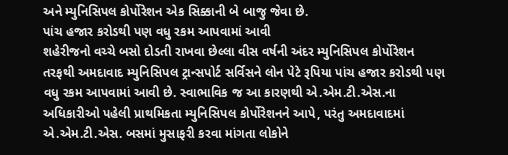અને મ્યુનિસિપલ કોર્પોરેશન એક સિક્કાની બે બાજુ જેવા છે.
પાંચ હજાર કરોડથી પણ વધુ રકમ આપવામાં આવી
શહેરીજનો વચ્ચે બસો દોડતી રાખવા છેલ્લા વીસ વર્ષની અંદર મ્યુનિસિપલ કોર્પોરેશન તરફથી અમદાવાદ મ્યુનિસિપલ ટ્રાન્સપોર્ટ સર્વિસને લોન પેટે રૂપિયા પાંચ હજાર કરોડથી પણ વધુ રકમ આપવામાં આવી છે. સ્વાભાવિક જ આ કારણથી એ.એમ.ટી.એસ.ના અધિકારીઓ પહેલી પ્રાથમિકતા મ્યુનિસિપલ કોર્પોરેશનને આપે, પરંતુ અમદાવાદમાં એ.એમ.ટી.એસ. બસમાં મુસાફરી કરવા માંગતા લોકોને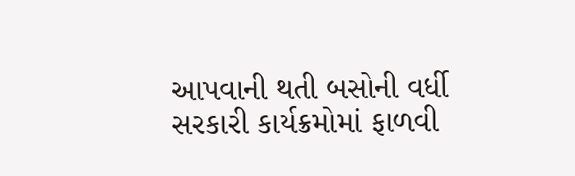આપવાની થતી બસોની વર્ધી સરકારી કાર્યક્રમોમાં ફાળવી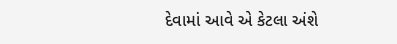દેવામાં આવે એ કેટલા અંશે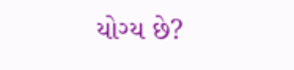યોગ્ય છે?